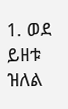1. ወደ ይዘቱ ዝለል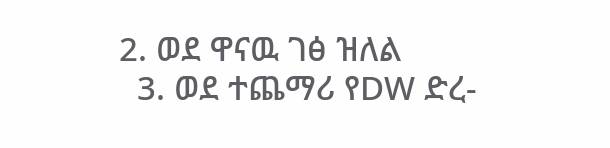2. ወደ ዋናዉ ገፅ ዝለል
  3. ወደ ተጨማሪ የDW ድረ-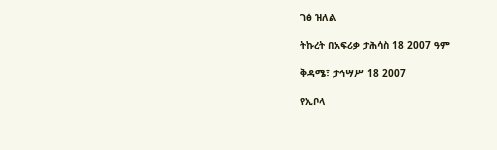ገፅ ዝለል

ትኩረት በአፍሪቃ ታሕሳስ 18 2007 ዓም

ቅዳሜ፣ ታኅሣሥ 18 2007

የኢቦላ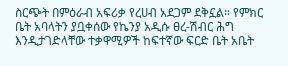ስርጭት በምዕራብ አፍሪቃ የረሀብ አደጋም ደቅኗል። የምክር ቤት አባላትን ያቧቀሰው የኬንያ አዲሱ ፀረ-ሽብር ሕግ እንዲታገድላቸው ተቃዋሚዎች ከፍተኛው ፍርድ ቤት አቤት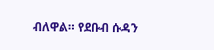ብለዋል። የደቡብ ሱዳን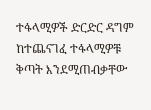ተፋላሚዎች ድርድር ዳግም ከተጨናገፈ ተፋላሚዎቹ ቅጣት እንደሚጠብቃቸው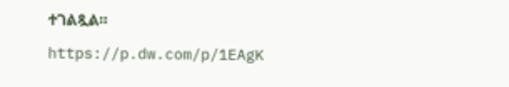ተገልጿል።

https://p.dw.com/p/1EAgK